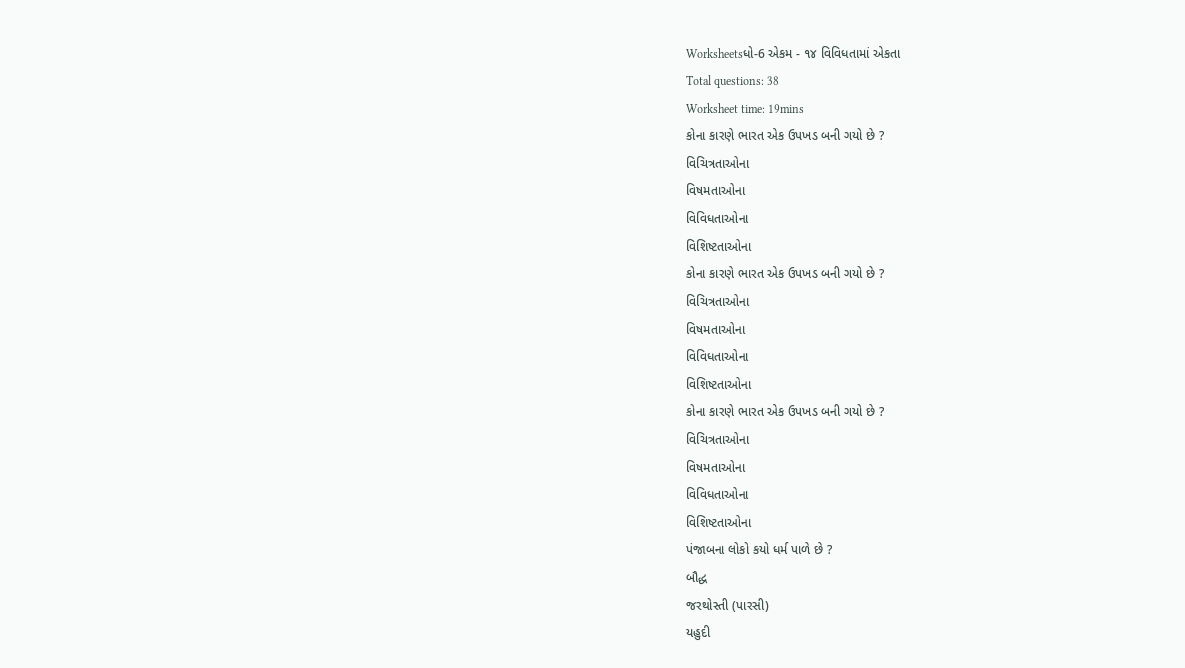Worksheetsધો-6 એકમ - ૧૪ વિવિધતામાં એકતા
Total questions: 38
Worksheet time: 19mins
કોના કારણે ભારત એક ઉપખડ બની ગયો છે ?
વિચિત્રતાઓના
વિષમતાઓના
વિવિધતાઓના
વિશિષ્ટતાઓના
કોના કારણે ભારત એક ઉપખડ બની ગયો છે ?
વિચિત્રતાઓના
વિષમતાઓના
વિવિધતાઓના
વિશિષ્ટતાઓના
કોના કારણે ભારત એક ઉપખડ બની ગયો છે ?
વિચિત્રતાઓના
વિષમતાઓના
વિવિધતાઓના
વિશિષ્ટતાઓના
પંજાબના લોકો કયો ધર્મ પાળે છે ?
બૌદ્ધ
જરથોસ્તી (પારસી)
યહુદી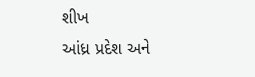શીખ
આંધ્ર પ્રદેશ અને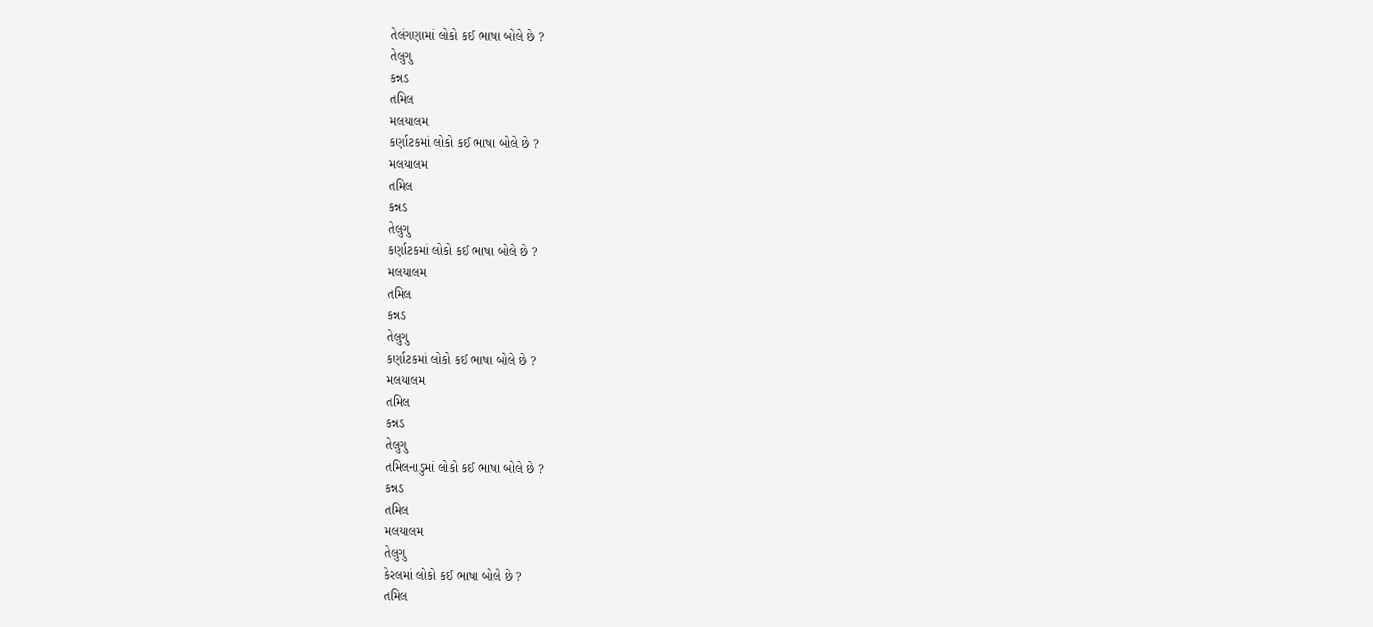તેલંગણામાં લોકો કઈ ભાષા બોલે છે ?
તેલુગુ
કન્નડ
તમિલ
મલયાલમ
કર્ણાટકમાં લોકો કઈ ભાષા બોલે છે ?
મલયાલમ
તમિલ
કન્નડ
તેલુગુ
કર્ણાટકમાં લોકો કઈ ભાષા બોલે છે ?
મલયાલમ
તમિલ
કન્નડ
તેલુગુ
કર્ણાટકમાં લોકો કઈ ભાષા બોલે છે ?
મલયાલમ
તમિલ
કન્નડ
તેલુગુ
તમિલનાડુમાં લોકો કઈ ભાષા બોલે છે ?
કન્નડ
તમિલ
મલયાલમ
તેલુગુ
કેરલમાં લોકો કઈ ભાષા બોલે છે ?
તમિલ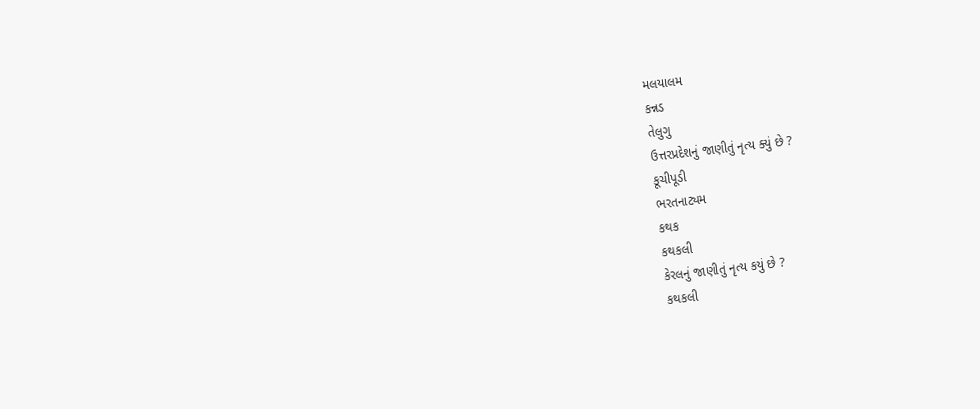મલયાલમ
કન્નડ
તેલુગુ
ઉત્તરપ્રદેશનું જાણીતું નૃત્ય ક્યું છે ?
કૂચીપૂડી
ભરતનાટ્યમ
કથક
કથકલી
કેરલનું જાણીતું નૃત્ય કયું છે ?
કથકલી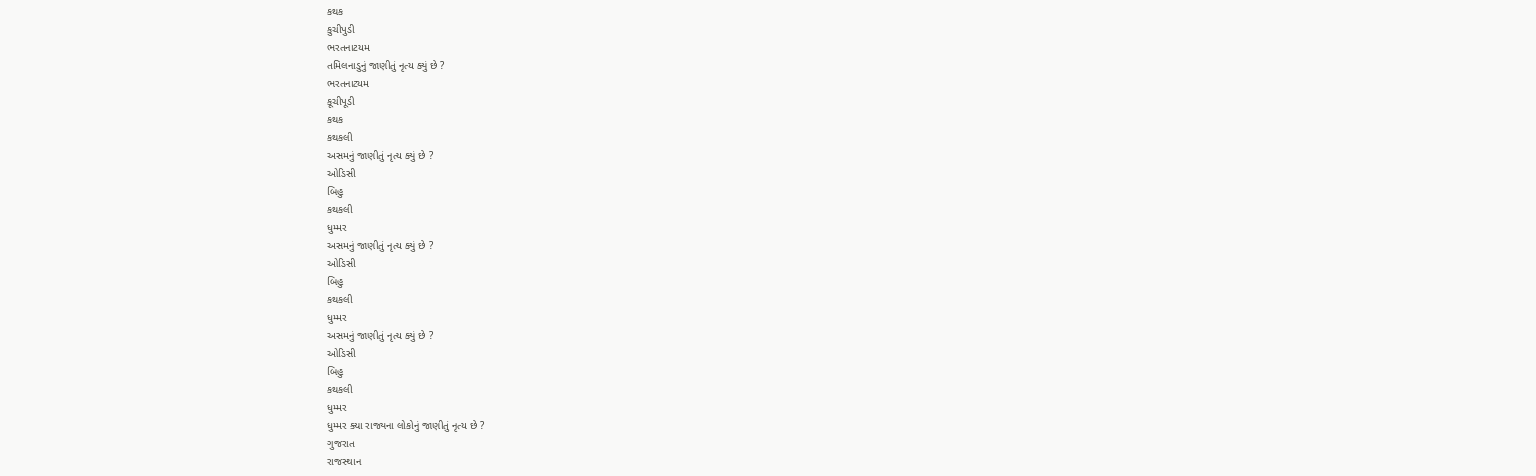કથક
કુચીપુડી
ભરતનાટયમ
તમિલનાડુનું જાણીતું નૃત્ય ક્યું છે ?
ભરતનાટ્યમ
કૂચીપૂડી
કથક
કથકલી
અસમનું જાણીતું નૃત્ય ક્યું છે ?
ઓડિસી
બિહુ
કથકલી
ધુમ્મર
અસમનું જાણીતું નૃત્ય ક્યું છે ?
ઓડિસી
બિહુ
કથકલી
ધુમ્મર
અસમનું જાણીતું નૃત્ય ક્યું છે ?
ઓડિસી
બિહુ
કથકલી
ધુમ્મર
ધુમ્મર ક્યા રાજ્યના લોકોનું જાણીતું નૃત્ય છે ?
ગુજરાત
રાજસ્થાન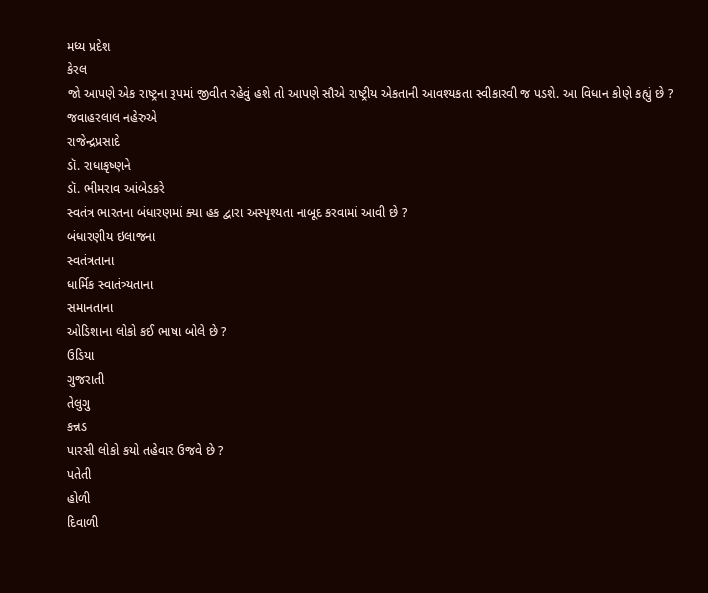મધ્ય પ્રદેશ
કેરલ
જો આપણે એક રાષ્ટ્રના રૂપમાં જીવીત રહેવું હશે તો આપણે સૌએ રાષ્ટ્રીય એકતાની આવશ્યકતા સ્વીકારવી જ પડશે. આ વિધાન કોણે કહ્યું છે ?
જવાહરલાલ નહેરુએ
રાજેન્દ્રપ્રસાદે
ડૉ. રાધાકૃષ્ણને
ડૉ. ભીમરાવ આંબેડકરે
સ્વતંત્ર ભારતના બંધારણમાં ક્યા હક દ્વારા અસ્પૃશ્યતા નાબૂદ કરવામાં આવી છે ?
બંધારણીય ઇલાજના
સ્વતંત્રતાના
ધાર્મિક સ્વાતંત્ર્યતાના
સમાનતાના
ઓડિશાના લોકો કઈ ભાષા બોલે છે ?
ઉડિયા
ગુજરાતી
તેલુગુ
કન્નડ
પારસી લોકો કયો તહેવાર ઉજવે છે ?
પતેતી
હોળી
દિવાળી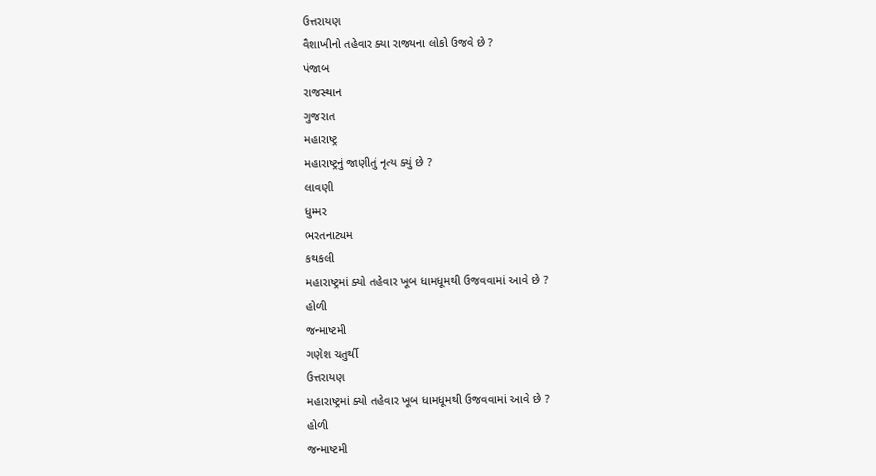ઉત્તરાયણ
વૈશાખીનો તહેવાર ક્યા રાજ્યના લોકો ઉજવે છે ?
પંજાબ
રાજસ્થાન
ગુજરાત
મહારાષ્ટ્ર
મહારાષ્ટ્રનું જાણીતું નૃત્ય ક્યું છે ?
લાવણી
ધુમ્મર
ભરતનાટ્યમ
કથકલી
મહારાષ્ટ્રમાં ક્યો તહેવાર ખૂબ ધામધૂમથી ઉજવવામાં આવે છે ?
હોળી
જન્માષ્ટમી
ગણેશ ચતુર્થી
ઉત્તરાયણ
મહારાષ્ટ્રમાં ક્યો તહેવાર ખૂબ ધામધૂમથી ઉજવવામાં આવે છે ?
હોળી
જન્માષ્ટમી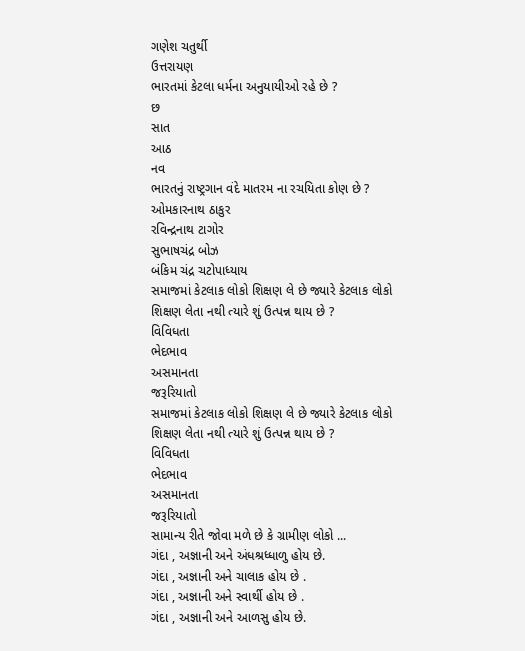ગણેશ ચતુર્થી
ઉત્તરાયણ
ભારતમાં કેટલા ધર્મના અનુયાયીઓ રહે છે ?
છ
સાત
આઠ
નવ
ભારતનું રાષ્ટ્રગાન વંદે માતરમ ના રચયિતા કોણ છે ?
ઓમકારનાથ ઠાકુર
રવિન્દ્રનાથ ટાગોર
સુભાષચંદ્ર બોઝ
બંકિમ ચંદ્ર ચટોપાધ્યાય
સમાજમાં કેટલાક લોકો શિક્ષણ લે છે જ્યારે કેટલાક લોકો શિક્ષણ લેતા નથી ત્યારે શું ઉત્પન્ન થાય છે ?
વિવિધતા
ભેદભાવ
અસમાનતા
જરૂરિયાતો
સમાજમાં કેટલાક લોકો શિક્ષણ લે છે જ્યારે કેટલાક લોકો શિક્ષણ લેતા નથી ત્યારે શું ઉત્પન્ન થાય છે ?
વિવિધતા
ભેદભાવ
અસમાનતા
જરૂરિયાતો
સામાન્ય રીતે જોવા મળે છે કે ગ્રામીણ લોકો ...
ગંદા , અજ્ઞાની અને અંધશ્રધ્ધાળુ હોય છે.
ગંદા , અજ્ઞાની અને ચાલાક હોય છે .
ગંદા , અજ્ઞાની અને સ્વાર્થી હોય છે .
ગંદા , અજ્ઞાની અને આળસુ હોય છે.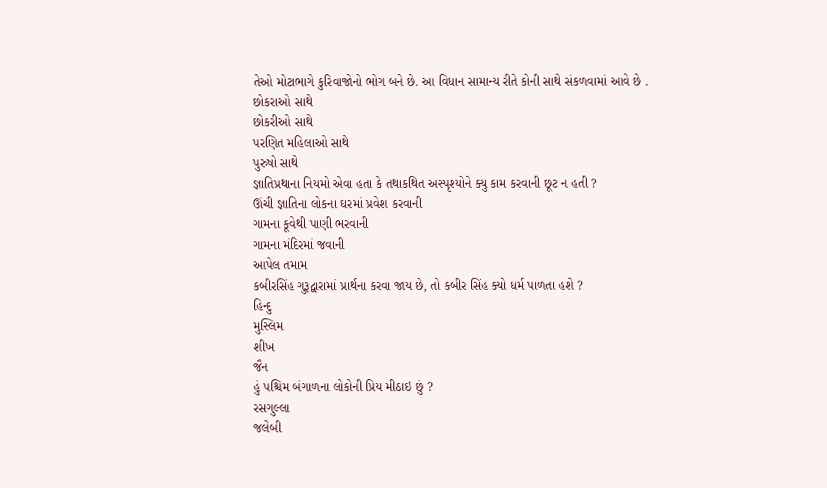તેઓ મોટાભાગે કુરિવાજોનો ભોગ બને છે. આ વિધાન સામાન્ય રીતે કોની સાથે સંકળવામાં આવે છે .
છોકરાઓ સાથે
છોકરીઓ સાથે
પરણિત મહિલાઓ સાથે
પુરુષો સાથે
જ્ઞાતિપ્રથાના નિયમો એવા હતા કે તથાકથિત અસ્પૃશ્યોને ક્યુ કામ કરવાની છૂટ ન હતી ?
ઊંચી જ્ઞાતિના લોકના ઘરમાં પ્રવેશ કરવાની
ગામના કૂવેથી પાણી ભરવાની
ગામના મંદિરમાં જવાની
આપેલ તમામ
કબીરસિંહ ગુરૂદ્વારામાં પ્રાર્થના કરવા જાય છે, તો કબીર સિંહ ક્યો ધર્મ પાળતા હશે ?
હિન્દુ
મુસ્લિમ
શીખ
જૈન
હું પશ્ચિમ બંગાળના લોકોની પ્રિય મીઠાઇ છું ?
રસગુલ્લા
જલેબી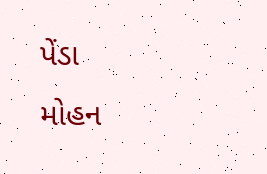પેંડા
મોહન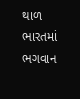થાળ
ભારતમાં ભગવાન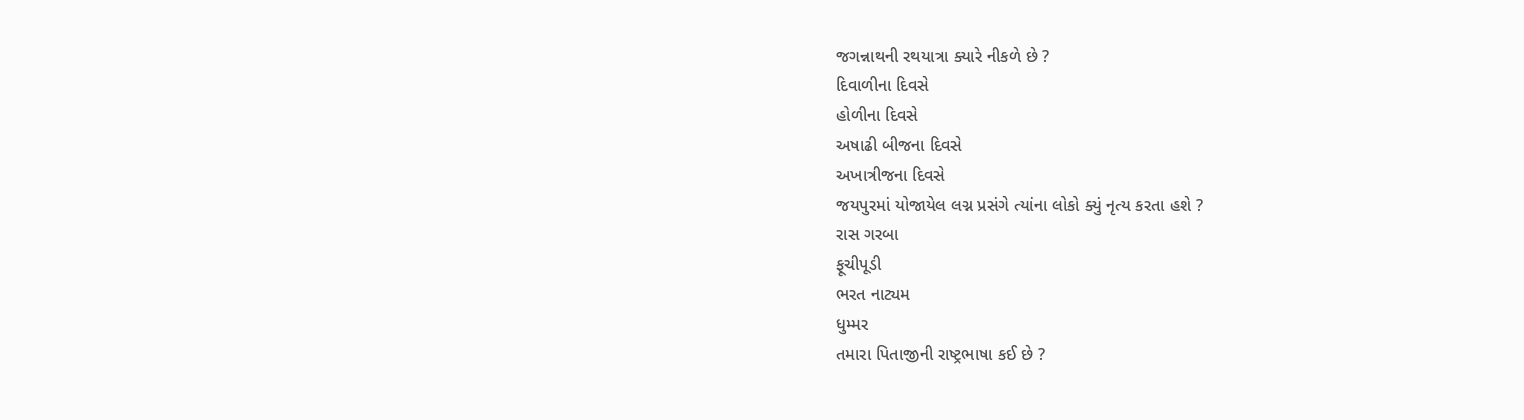જગન્નાથની રથયાત્રા ક્યારે નીકળે છે ?
દિવાળીના દિવસે
હોળીના દિવસે
અષાઢી બીજના દિવસે
અખાત્રીજના દિવસે
જયપુરમાં યોજાયેલ લગ્ન પ્રસંગે ત્યાંના લોકો ક્યું નૃત્ય કરતા હશે ?
રાસ ગરબા
ફૂચીપૂડી
ભરત નાટ્યમ
ધુમ્મર
તમારા પિતાજીની રાષ્ટ્રભાષા કઈ છે ?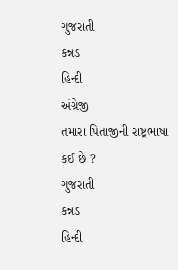ગુજરાતી
કન્નડ
હિન્દી
અંગ્રેજી
તમારા પિતાજીની રાષ્ટ્રભાષા કઈ છે ?
ગુજરાતી
કન્નડ
હિન્દી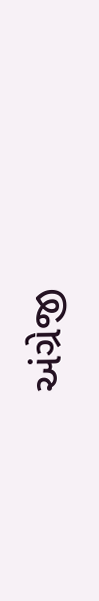અંગ્રેજી